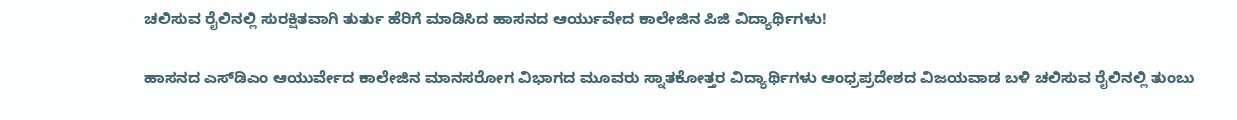ಚಲಿಸುವ ರೈಲಿನಲ್ಲಿ ಸುರಕ್ಷಿತವಾಗಿ ತುರ್ತು ಹೆರಿಗೆ ಮಾಡಿಸಿದ ಹಾಸನದ ಆರ್ಯುವೇದ ಕಾಲೇಜಿನ ಪಿಜಿ ವಿದ್ಯಾರ್ಥಿಗಳು!

ಹಾಸನದ ಎಸ್‌ಡಿಎಂ ಆಯುರ್ವೇದ ಕಾಲೇಜಿನ ಮಾನಸರೋಗ ವಿಭಾಗದ ಮೂವರು ಸ್ನಾತಕೋತ್ತರ ವಿದ್ಯಾರ್ಥಿಗಳು ಆಂಧ್ರಪ್ರದೇಶದ ವಿಜಯವಾಡ ಬಳಿ ಚಲಿಸುವ ರೈಲಿನಲ್ಲಿ ತುಂಬು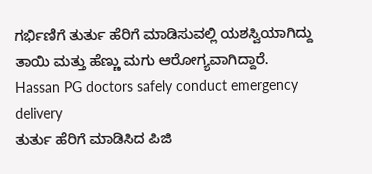ಗರ್ಭಿಣಿಗೆ ತುರ್ತು ಹೆರಿಗೆ ಮಾಡಿಸುವಲ್ಲಿ ಯಶಸ್ವಿಯಾಗಿದ್ದು ತಾಯಿ ಮತ್ತು ಹೆಣ್ಣು ಮಗು ಆರೋಗ್ಯವಾಗಿದ್ದಾರೆ.
Hassan PG doctors safely conduct emergency delivery
ತುರ್ತು ಹೆರಿಗೆ ಮಾಡಿಸಿದ ಪಿಜಿ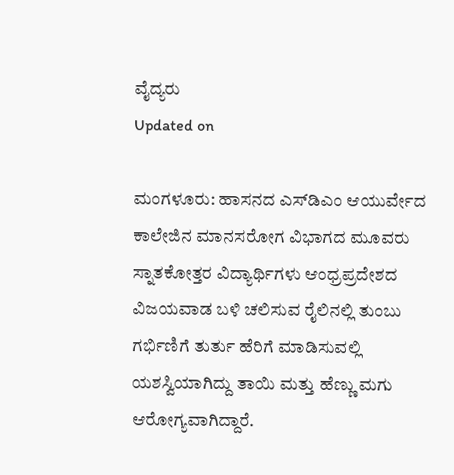ವೈದ್ಯರು
Updated on

ಮಂಗಳೂರು: ಹಾಸನದ ಎಸ್‌ಡಿಎಂ ಆಯುರ್ವೇದ ಕಾಲೇಜಿನ ಮಾನಸರೋಗ ವಿಭಾಗದ ಮೂವರು ಸ್ನಾತಕೋತ್ತರ ವಿದ್ಯಾರ್ಥಿಗಳು ಆಂಧ್ರಪ್ರದೇಶದ ವಿಜಯವಾಡ ಬಳಿ ಚಲಿಸುವ ರೈಲಿನಲ್ಲಿ ತುಂಬು ಗರ್ಭಿಣಿಗೆ ತುರ್ತು ಹೆರಿಗೆ ಮಾಡಿಸುವಲ್ಲಿ ಯಶಸ್ವಿಯಾಗಿದ್ದು ತಾಯಿ ಮತ್ತು ಹೆಣ್ಣು ಮಗು ಆರೋಗ್ಯವಾಗಿದ್ದಾರೆ.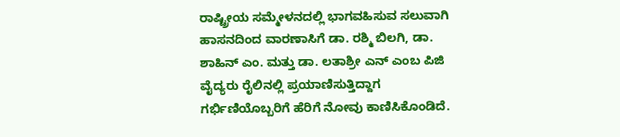ರಾಷ್ಟ್ರೀಯ ಸಮ್ಮೇಳನದಲ್ಲಿ ಭಾಗವಹಿಸುವ ಸಲುವಾಗಿ ಹಾಸನದಿಂದ ವಾರಣಾಸಿಗೆ ಡಾ. ರಶ್ಮಿ ಬಿಲಗಿ, ಡಾ. ಶಾಹಿನ್ ಎಂ. ಮತ್ತು ಡಾ. ಲತಾಶ್ರೀ ಎನ್ ಎಂಬ ಪಿಜಿ ವೈದ್ಯರು ರೈಲಿನಲ್ಲಿ ಪ್ರಯಾಣಿಸುತ್ತಿದ್ದಾಗ ಗರ್ಭಿಣಿಯೊಬ್ಬರಿಗೆ ಹೆರಿಗೆ ನೋವು ಕಾಣಿಸಿಕೊಂಡಿದೆ.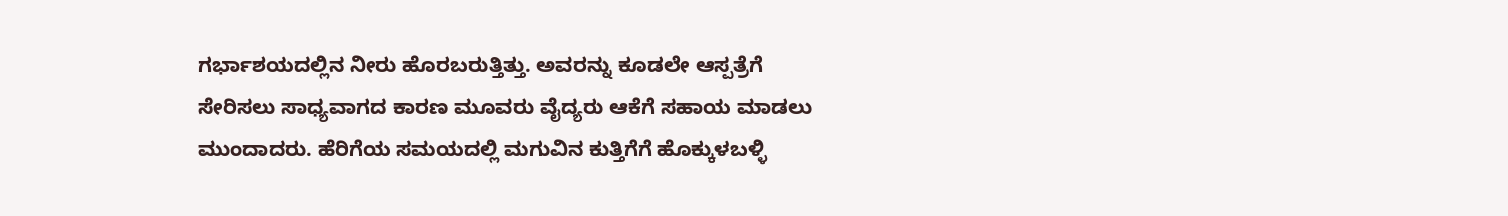ಗರ್ಭಾಶಯದಲ್ಲಿನ ನೀರು ಹೊರಬರುತ್ತಿತ್ತು. ಅವರನ್ನು ಕೂಡಲೇ ಆಸ್ಪತ್ರೆಗೆ ಸೇರಿಸಲು ಸಾಧ್ಯವಾಗದ ಕಾರಣ ಮೂವರು ವೈದ್ಯರು ಆಕೆಗೆ ಸಹಾಯ ಮಾಡಲು ಮುಂದಾದರು. ಹೆರಿಗೆಯ ಸಮಯದಲ್ಲಿ ಮಗುವಿನ ಕುತ್ತಿಗೆಗೆ ಹೊಕ್ಕುಳಬಳ್ಳಿ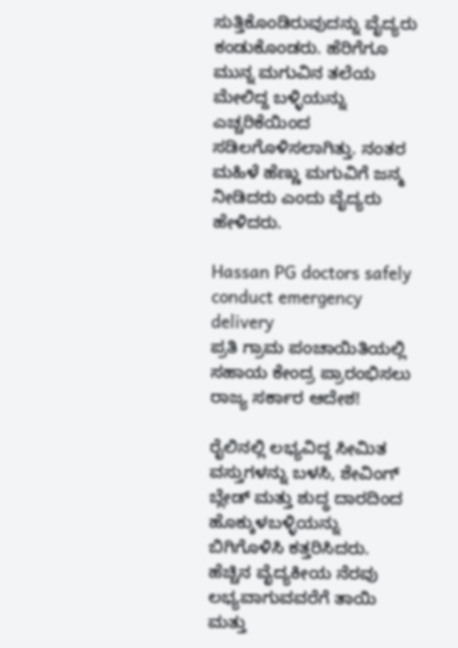ಸುತ್ತಿಕೊಂಡಿರುವುದನ್ನು ವೈದ್ಯರು ಕಂಡುಕೊಂಡರು. ಹೆರಿಗೆಗೂ ಮುನ್ನ ಮಗುವಿನ ತಲೆಯ ಮೇಲಿದ್ದ ಬಳ್ಳಿಯನ್ನು ಎಚ್ಚರಿಕೆಯಿಂದ ಸಡಿಲಗೊಳಿಸಲಾಗಿತ್ತು. ನಂತರ ಮಹಿಳೆ ಹೆಣ್ಣು ಮಗುವಿಗೆ ಜನ್ಮ ನೀಡಿದರು ಎಂದು ವೈದ್ಯರು ಹೇಳಿದರು.

Hassan PG doctors safely conduct emergency delivery
ಪ್ರತಿ ಗ್ರಾಮ ಪಂಚಾಯಿತಿಯಲ್ಲಿ ಸಹಾಯ ಕೇಂದ್ರ ಪ್ರಾರಂಭಿಸಲು ರಾಜ್ಯ ಸರ್ಕಾರ ಆದೇಶ!

ರೈಲಿನಲ್ಲಿ ಲಭ್ಯವಿದ್ದ ಸೀಮಿತ ವಸ್ತುಗಳನ್ನು ಬಳಸಿ, ಶೇವಿಂಗ್ ಬ್ಲೇಡ್ ಮತ್ತು ಶುದ್ಧ ದಾರದಿಂದ ಹೊಕ್ಕುಳಬಳ್ಳಿಯನ್ನು ಬಿಗಿಗೊಳಿಸಿ ಕತ್ತರಿಸಿದರು. ಹೆಚ್ಚಿನ ವೈದ್ಯಕೀಯ ನೆರವು ಲಭ್ಯವಾಗುವವರೆಗೆ ತಾಯಿ ಮತ್ತು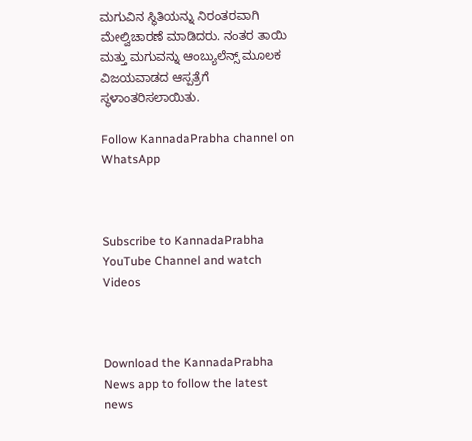ಮಗುವಿನ ಸ್ಥಿತಿಯನ್ನು ನಿರಂತರವಾಗಿ ಮೇಲ್ವಿಚಾರಣೆ ಮಾಡಿದರು. ನಂತರ ತಾಯಿ ಮತ್ತು ಮಗುವನ್ನು ಆಂಬ್ಯುಲೆನ್ಸ್ ಮೂಲಕ ವಿಜಯವಾಡದ ಆಸ್ಪತ್ರೆಗೆ ಸ್ಥಳಾಂತರಿಸಲಾಯಿತು.

Follow KannadaPrabha channel on WhatsApp



Subscribe to KannadaPrabha YouTube Channel and watch Videos



Download the KannadaPrabha News app to follow the latest news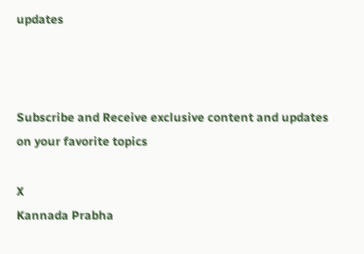updates



Subscribe and Receive exclusive content and updates on your favorite topics

X
Kannada Prabha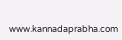www.kannadaprabha.com